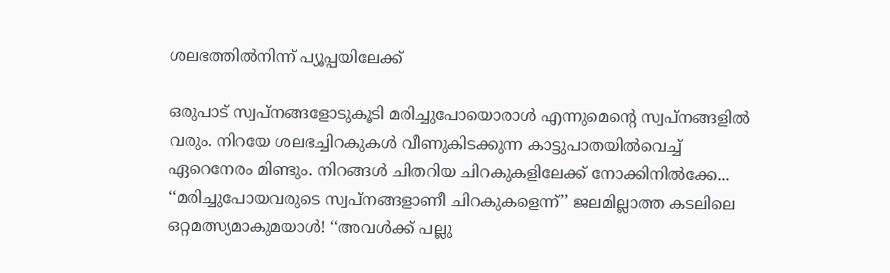ശലഭത്തിൽനിന്ന് പ്യൂപ്പയിലേക്ക്

ഒരുപാട് സ്വപ്നങ്ങളോടുകൂടി മരിച്ചുപോയൊരാൾ എന്നുമെന്റെ സ്വപ്നങ്ങളിൽ വരും. നിറയേ ശലഭച്ചിറകുകൾ വീണുകിടക്കുന്ന കാട്ടുപാതയിൽവെച്ച് ഏറെനേരം മിണ്ടും. നിറങ്ങൾ ചിതറിയ ചിറകുകളിലേക്ക് നോക്കിനിൽക്കേ... ‘‘മരിച്ചുപോയവരുടെ സ്വപ്നങ്ങളാണീ ചിറകുകളെന്ന്’’ ജലമില്ലാത്ത കടലിലെ ഒറ്റമത്സ്യമാകുമയാൾ! ‘‘അവൾക്ക് പല്ലു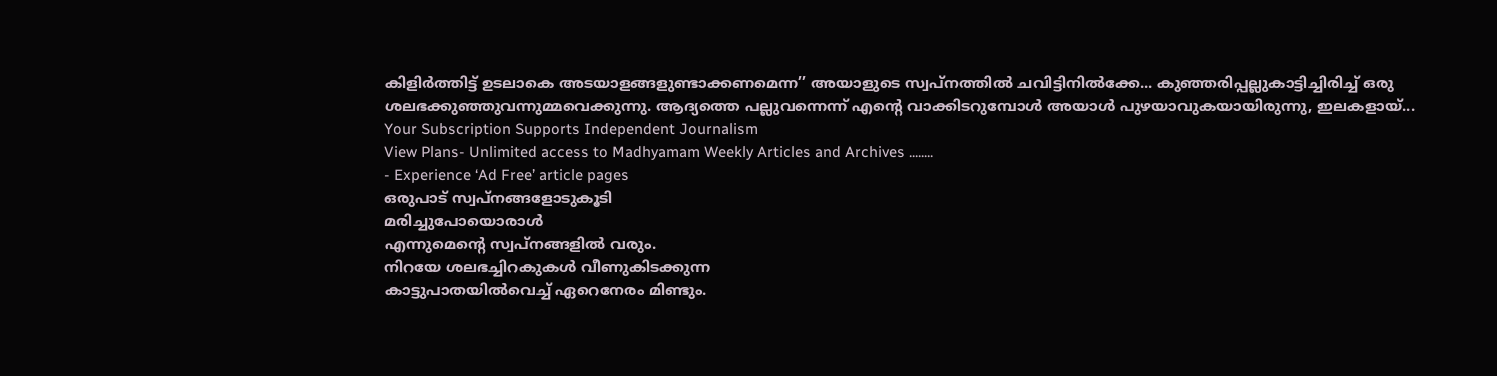കിളിർത്തിട്ട് ഉടലാകെ അടയാളങ്ങളുണ്ടാക്കണമെന്ന’’ അയാളുടെ സ്വപ്നത്തിൽ ചവിട്ടിനിൽക്കേ... കുഞ്ഞരിപ്പല്ലുകാട്ടിച്ചിരിച്ച് ഒരു ശലഭക്കുഞ്ഞുവന്നുമ്മവെക്കുന്നു. ആദ്യത്തെ പല്ലുവന്നെന്ന് എന്റെ വാക്കിടറുമ്പോൾ അയാൾ പുഴയാവുകയായിരുന്നു, ഇലകളായ്...
Your Subscription Supports Independent Journalism
View Plans- Unlimited access to Madhyamam Weekly Articles and Archives ........
- Experience ‘Ad Free’ article pages
ഒരുപാട് സ്വപ്നങ്ങളോടുകൂടി
മരിച്ചുപോയൊരാൾ
എന്നുമെന്റെ സ്വപ്നങ്ങളിൽ വരും.
നിറയേ ശലഭച്ചിറകുകൾ വീണുകിടക്കുന്ന
കാട്ടുപാതയിൽവെച്ച് ഏറെനേരം മിണ്ടും.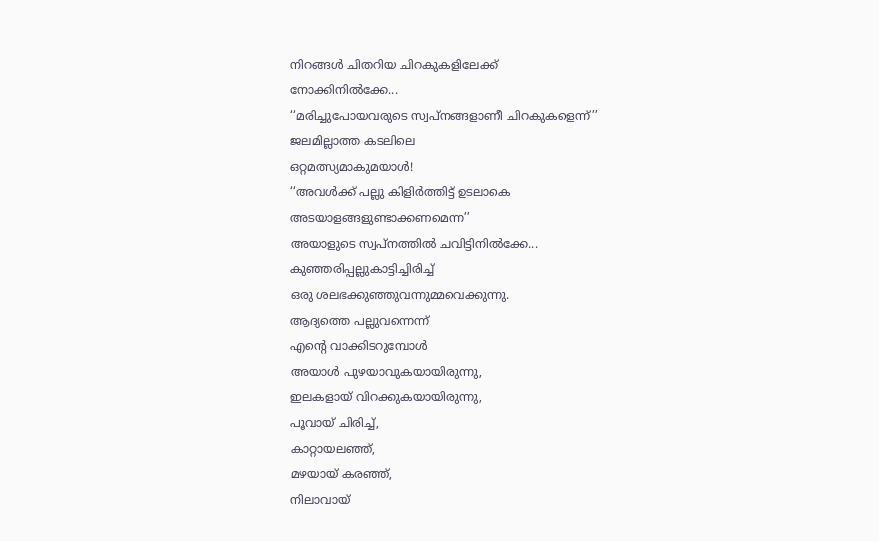നിറങ്ങൾ ചിതറിയ ചിറകുകളിലേക്ക്
നോക്കിനിൽക്കേ...
‘‘മരിച്ചുപോയവരുടെ സ്വപ്നങ്ങളാണീ ചിറകുകളെന്ന്’’
ജലമില്ലാത്ത കടലിലെ
ഒറ്റമത്സ്യമാകുമയാൾ!
‘‘അവൾക്ക് പല്ലു കിളിർത്തിട്ട് ഉടലാകെ
അടയാളങ്ങളുണ്ടാക്കണമെന്ന’’
അയാളുടെ സ്വപ്നത്തിൽ ചവിട്ടിനിൽക്കേ...
കുഞ്ഞരിപ്പല്ലുകാട്ടിച്ചിരിച്ച്
ഒരു ശലഭക്കുഞ്ഞുവന്നുമ്മവെക്കുന്നു.
ആദ്യത്തെ പല്ലുവന്നെന്ന്
എന്റെ വാക്കിടറുമ്പോൾ
അയാൾ പുഴയാവുകയായിരുന്നു,
ഇലകളായ് വിറക്കുകയായിരുന്നു,
പൂവായ് ചിരിച്ച്,
കാറ്റായലഞ്ഞ്,
മഴയായ് കരഞ്ഞ്,
നിലാവായ്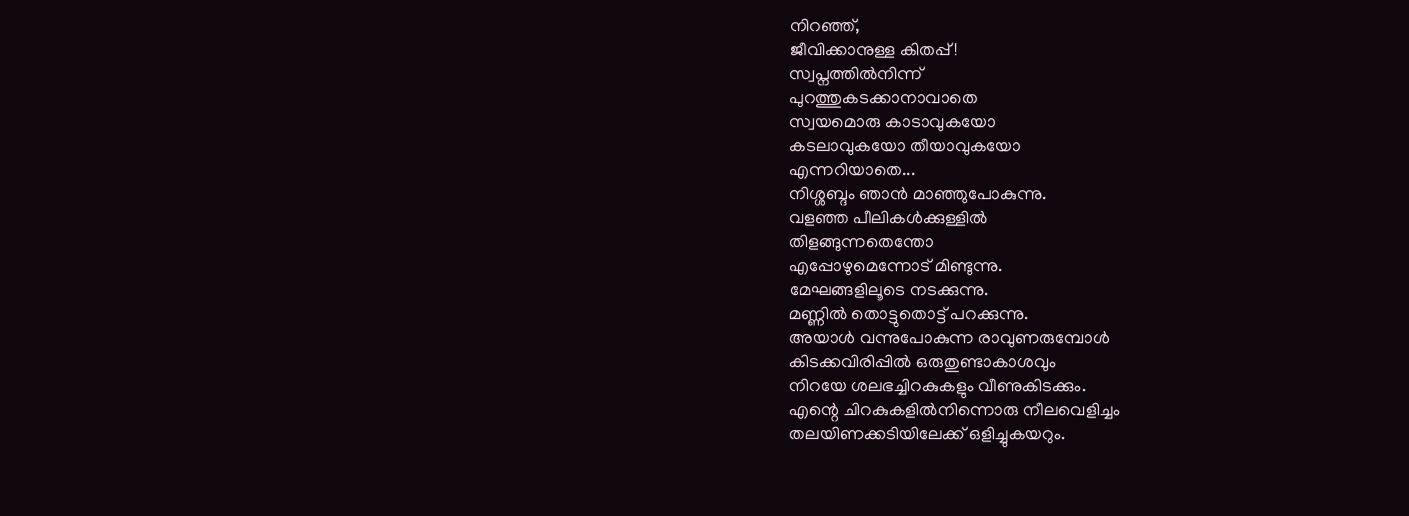നിറഞ്ഞ്,
ജീവിക്കാനുള്ള കിതപ്പ്!
സ്വപ്നത്തിൽനിന്ന്
പുറത്തുകടക്കാനാവാതെ
സ്വയമൊരു കാടാവുകയോ
കടലാവുകയോ തീയാവുകയോ
എന്നറിയാതെ...
നിശ്ശബ്ദം ഞാൻ മാഞ്ഞുപോകുന്നു.
വളഞ്ഞ പീലികൾക്കുള്ളിൽ
തിളങ്ങുന്നതെന്തോ
എപ്പോഴുമെന്നോട് മിണ്ടുന്നു.
മേഘങ്ങളിലൂടെ നടക്കുന്നു.
മണ്ണിൽ തൊട്ടുതൊട്ട് പറക്കുന്നു.
അയാൾ വന്നുപോകുന്ന രാവുണരുമ്പോൾ
കിടക്കവിരിപ്പിൽ ഒരുതുണ്ടാകാശവും
നിറയേ ശലഭച്ചിറകുകളും വീണുകിടക്കും.
എന്റെ ചിറകുകളിൽനിന്നൊരു നീലവെളിച്ചം
തലയിണക്കടിയിലേക്ക് ഒളിച്ചുകയറും.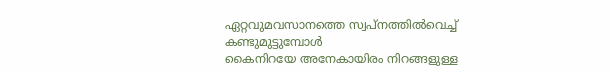ഏറ്റവുമവസാനത്തെ സ്വപ്നത്തിൽവെച്ച്
കണ്ടുമുട്ടുമ്പോൾ
കൈനിറയേ അനേകായിരം നിറങ്ങളുള്ള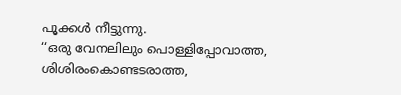പൂക്കൾ നീട്ടുന്നു.
‘‘ഒരു വേനലിലും പൊള്ളിപ്പോവാത്ത,
ശിശിരംകൊണ്ടടരാത്ത,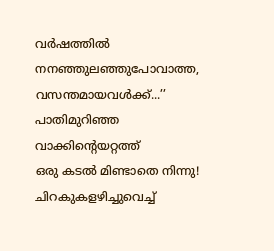വർഷത്തിൽ നനഞ്ഞുലഞ്ഞുപോവാത്ത,
വസന്തമായവൾക്ക്...’’
പാതിമുറിഞ്ഞ വാക്കിന്റെയറ്റത്ത്
ഒരു കടൽ മിണ്ടാതെ നിന്നു!
ചിറകുകളഴിച്ചുവെച്ച്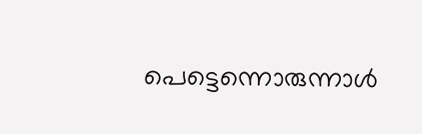പെട്ടെന്നൊരുന്നാൾ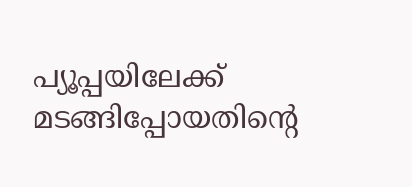പ്യൂപ്പയിലേക്ക് മടങ്ങിപ്പോയതിന്റെ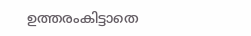ഉത്തരംകിട്ടാതെ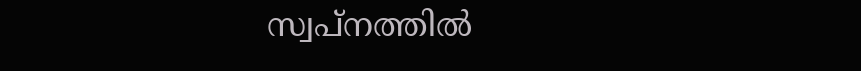സ്വപ്നത്തിൽ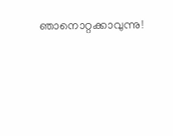ഞാനൊറ്റക്കാവുന്നു!